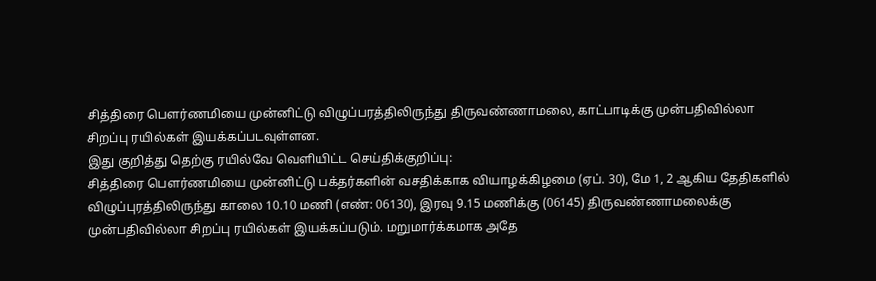சித்திரை பௌர்ணமியை முன்னிட்டு விழுப்பரத்திலிருந்து திருவண்ணாமலை, காட்பாடிக்கு முன்பதிவில்லா சிறப்பு ரயில்கள் இயக்கப்படவுள்ளன.
இது குறித்து தெற்கு ரயில்வே வெளியிட்ட செய்திக்குறிப்பு:
சித்திரை பௌர்ணமியை முன்னிட்டு பக்தர்களின் வசதிக்காக வியாழக்கிழமை (ஏப். 30), மே 1, 2 ஆகிய தேதிகளில் விழுப்புரத்திலிருந்து காலை 10.10 மணி (எண்: 06130), இரவு 9.15 மணிக்கு (06145) திருவண்ணாமலைக்கு முன்பதிவில்லா சிறப்பு ரயில்கள் இயக்கப்படும். மறுமார்க்கமாக அதே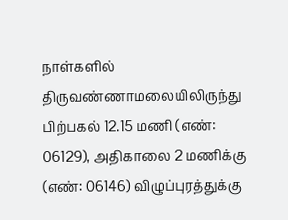நாள்களில் திருவண்ணாமலையிலிருந்து பிற்பகல் 12.15 மணி (எண்: 06129), அதிகாலை 2 மணிக்கு (எண்: 06146) விழுப்புரத்துக்கு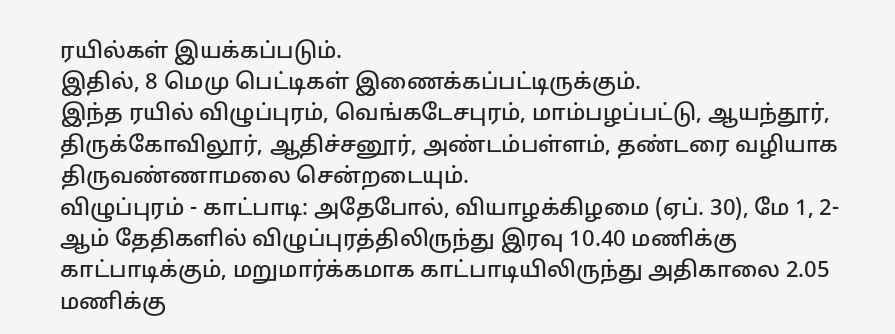ரயில்கள் இயக்கப்படும்.
இதில், 8 மெமு பெட்டிகள் இணைக்கப்பட்டிருக்கும்.
இந்த ரயில் விழுப்புரம், வெங்கடேசபுரம், மாம்பழப்பட்டு, ஆயந்தூர், திருக்கோவிலூர், ஆதிச்சனூர், அண்டம்பள்ளம், தண்டரை வழியாக திருவண்ணாமலை சென்றடையும்.
விழுப்புரம் - காட்பாடி: அதேபோல், வியாழக்கிழமை (ஏப். 30), மே 1, 2-ஆம் தேதிகளில் விழுப்புரத்திலிருந்து இரவு 10.40 மணிக்கு காட்பாடிக்கும், மறுமார்க்கமாக காட்பாடியிலிருந்து அதிகாலை 2.05 மணிக்கு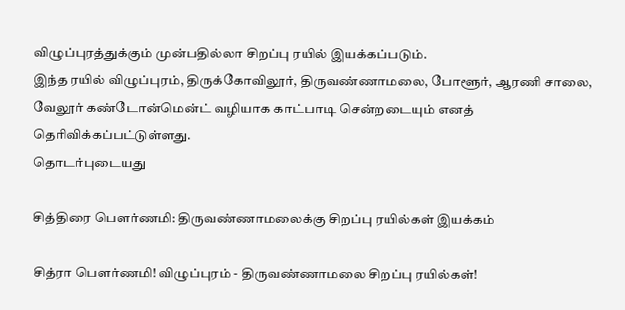விழுப்புரத்துக்கும் முன்பதில்லா சிறப்பு ரயில் இயக்கப்படும்.
இந்த ரயில் விழுப்புரம், திருக்கோவிலூர், திருவண்ணாமலை, போளூர், ஆரணி சாலை, வேலூர் கண்டோன்மென்ட் வழியாக காட்பாடி சென்றடையும் எனத் தெரிவிக்கப்பட்டுள்ளது.
தொடர்புடையது

சித்திரை பெளர்ணமி: திருவண்ணாமலைக்கு சிறப்பு ரயில்கள் இயக்கம்

சித்ரா பெளர்ணமி! விழுப்புரம் - திருவண்ணாமலை சிறப்பு ரயில்கள்!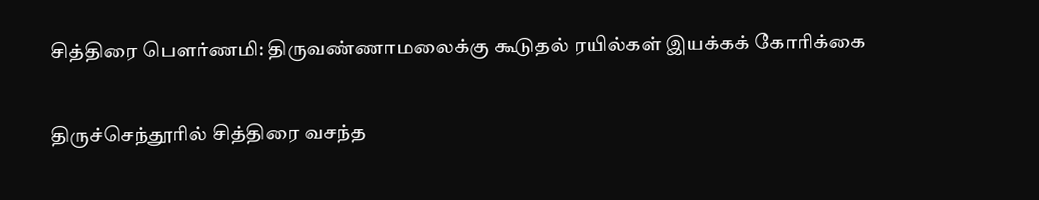சித்திரை பெளர்ணமி: திருவண்ணாமலைக்கு கூடுதல் ரயில்கள் இயக்கக் கோரிக்கை

திருச்செந்தூரில் சித்திரை வசந்த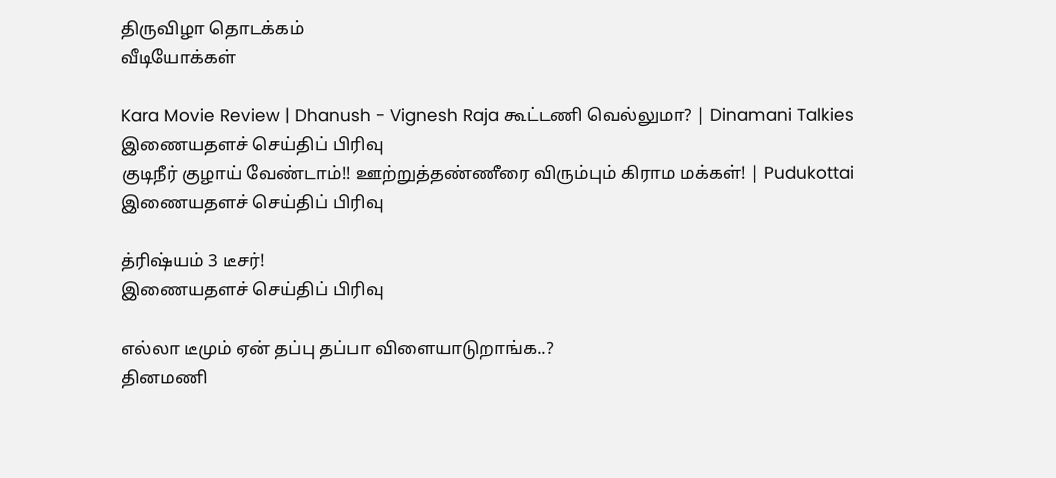திருவிழா தொடக்கம்
வீடியோக்கள்

Kara Movie Review | Dhanush - Vignesh Raja கூட்டணி வெல்லுமா? | Dinamani Talkies
இணையதளச் செய்திப் பிரிவு
குடிநீர் குழாய் வேண்டாம்!! ஊற்றுத்தண்ணீரை விரும்பும் கிராம மக்கள்! | Pudukottai
இணையதளச் செய்திப் பிரிவு

த்ரிஷ்யம் 3 டீசர்!
இணையதளச் செய்திப் பிரிவு

எல்லா டீமும் ஏன் தப்பு தப்பா விளையாடுறாங்க..?
தினமணி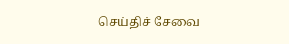செய்திச் சேவை